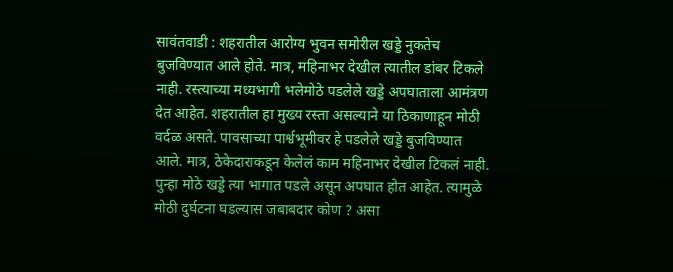सावंतवाडी : शहरातील आरोग्य भुवन समोरील खड्डे नुकतेच बुजविण्यात आले होते. मात्र, महिनाभर देखील त्यातील डांबर टिकले नाही. रस्त्याच्या मध्यभागी भलेमोठे पडलेले खड्डे अपघाताला आमंत्रण देत आहेत. शहरातील हा मुख्य रस्ता असल्याने या ठिकाणाहून मोठी वर्दळ असते. पावसाच्या पार्श्वभूमीवर हे पडलेले खड्डे बुजविण्यात आले. मात्र, ठेकेदाराकडून केलेलं काम महिनाभर देखील टिकलं नाही. पुन्हा मोठे खड्डे त्या भागात पडले असून अपघात होत आहेत. त्यामुळे मोठी दुर्घटना घडल्यास जबाबदार कोण ? असा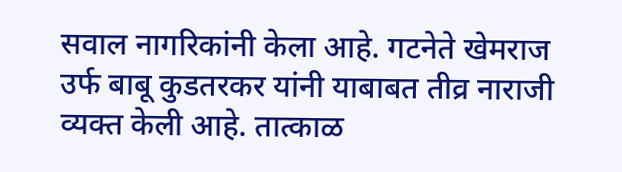सवाल नागरिकांनी केला आहे. गटनेते खेमराज उर्फ बाबू कुडतरकर यांनी याबाबत तीव्र नाराजी व्यक्त केली आहे. तात्काळ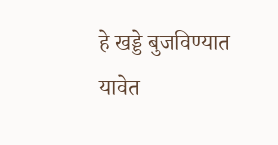हे खड्डे बुजविण्यात यावेत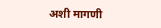अशी मागणी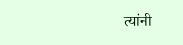त्यांनी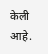केली आहे.